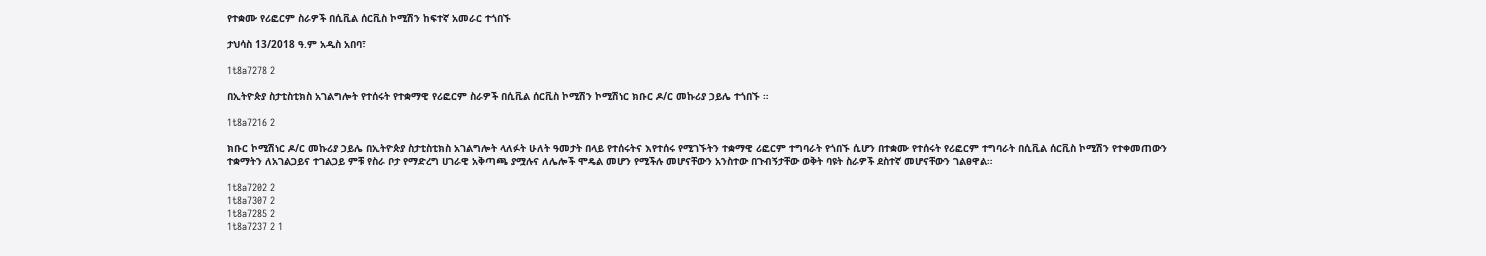የተቋሙ የሪፎርም ስራዎች በሲቪል ሰርቪስ ኮሚሽን ከፍተኛ አመራር ተጎበኙ

ታህሳስ 13/2018 ዓ.ም አዲስ አበባ፣

1t8a7278 2

በኢትዮጵያ ስታቲስቲክስ አገልግሎት የተሰሩት የተቋማዊ የሪፎርም ስራዎች በሲቪል ሰርቪስ ኮሚሽን ኮሚሽነር ክቡር ዶ/ር መኩሪያ ኃይሌ ተጎበኙ ።

1t8a7216 2

ክቡር ኮሚሽነር ዶ/ር መኩሪያ ኃይሌ በኢትዮጵያ ስታቲስቲክስ አገልግሎት ላለፉት ሁለት ዓመታት በላይ የተሰሩትና እየተሰሩ የሚገኙትን ተቋማዊ ሪፎርም ተግባራት የጎበኙ ሲሆን በተቋሙ የተሰሩት የሪፎርም ተግባራት በሲቪል ሰርቪስ ኮሚሽን የተቀመጠውን ተቋማትን ለአገልጋይና ተገልጋይ ምቹ የስራ ቦታ የማድረግ ሀገራዊ አቅጣጫ ያሟሉና ለሌሎች ሞዴል መሆን የሚችሉ መሆናቸውን አንስተው በጉብኝታቸው ወቅት ባዩት ስራዎች ደስተኛ መሆናቸውን ገልፀዋል።

1t8a7202 2
1t8a7307 2
1t8a7285 2
1t8a7237 2 1